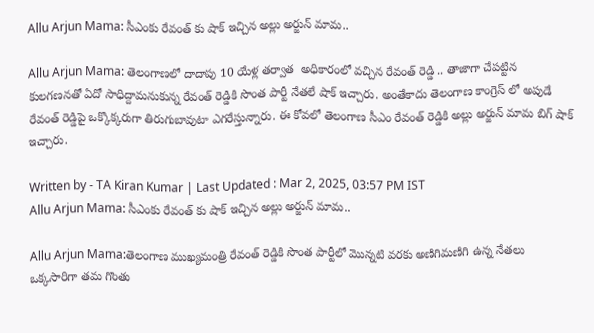Allu Arjun Mama: సీఎంకు రేవంత్ కు షాక్ ఇచ్చిన అల్లు అర్జున్ మామ..

Allu Arjun Mama: తెలంగాణలో దాదాపు 10 యేళ్ల తర్వాత  అధికారంలో వచ్చిన రేవంత్ రెడ్డి .. తాజాగా చేపట్టిన కులగణనతో ఏదో సాధిద్దామనుకున్న రేవంత్ రెడ్డికి సొంత పార్టీ నేతలే షాక్ ఇచ్చారు. అంతేకాదు తెలంగాణ కాంగ్రెస్ లో అపుడే రేవంత్ రెడ్డిపై ఒక్కొక్కరుగా తిరుగుబావుటా ఎగరేస్తున్నారు. ఈ కోవలో తెలంగాణ సీఎం రేవంత్ రెడ్డికి అల్లు అర్జున్ మామ బిగ్ షాక్ ఇచ్చారు.

Written by - TA Kiran Kumar | Last Updated : Mar 2, 2025, 03:57 PM IST
Allu Arjun Mama: సీఎంకు రేవంత్ కు షాక్ ఇచ్చిన అల్లు అర్జున్ మామ..

Allu Arjun Mama:తెలంగాణ ముఖ్యమంత్రి రేవంత్ రెడ్డికి సొంత పార్టీలో మొన్నటి వరకు అణిగిమణిగి ఉన్న నేతలు ఒక్కసారిగా తమ గొంతు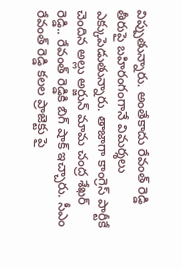విప్పుతున్నారు. అంతేకాదు రేవంత్ రెడ్డి తీరుపై బహిరంగంగానే విమర్శలు ఎక్కుపెడుతున్నారు. తాజాగా కాంగ్రెస్ పార్టీకే చెందిన అల్లు అర్జున్ మామ చంద్ర శేఖర్ రెడ్డి.. రేవంత్ రెడ్డికి బిగ్ షాక్ ఇచ్చారు. సీఎం రేవంత్ రెడ్డి కలల ప్రాజెక్టు పై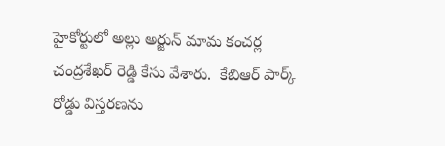హైకోర్టులో అల్లు అర్జున్ మామ కంచర్ల చంద్రశేఖర్ రెడ్డి కేసు వేశారు.  కేబిఆర్ పార్క్ రోడ్డు విస్తరణను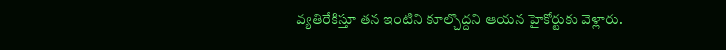వ్యతిరేకిస్తూ తన ఇంటిని కూల్చొద్దని ఆయన హైకోర్టుకు వెళ్లారు.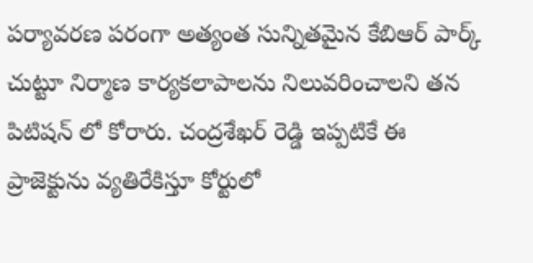పర్యావరణ పరంగా అత్యంత సున్నితమైన కేబిఆర్ పార్క్ చుట్టూ నిర్మాణ కార్యకలాపాలను నిలువరించాలని తన పిటిషన్ లో కోరారు. చంద్రశేఖర్ రెడ్డి ఇప్పటికే ఈ ప్రాజెక్టును వ్యతిరేకిస్తూ కోర్టులో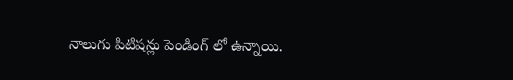నాలుగు పిటిషన్లు పెండింగ్ లో ఉన్నాయి.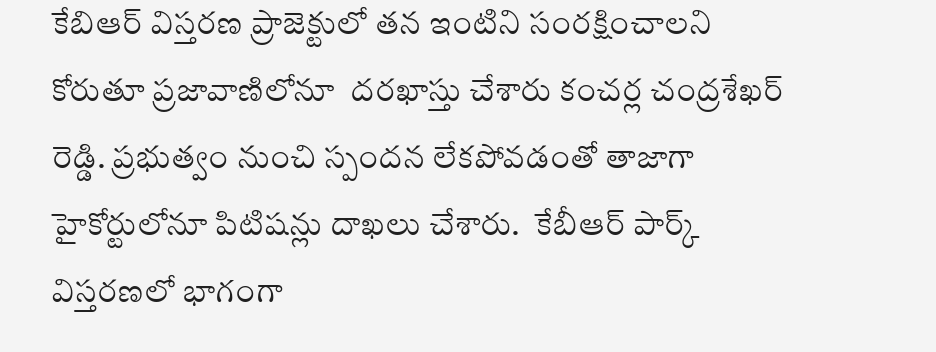కేబిఆర్ విస్తరణ ప్రాజెక్టులో తన ఇంటిని సంరక్షించాలని కోరుతూ ప్రజావాణిలోనూ  దరఖాస్తు చేశారు కంచర్ల చంద్రశేఖర్ రెడ్డి. ప్రభుత్వం నుంచి స్పందన లేకపోవడంతో తాజాగా హైకోర్టులోనూ పిటిషన్లు దాఖలు చేశారు.  కేబీఆర్ పార్క్ విస్తరణలో భాగంగా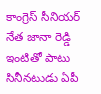కాంగ్రెస్ సీనియర్ నేత జానా రెడ్డి ఇంటితో పాటు  సినీనటుడు ఏపీ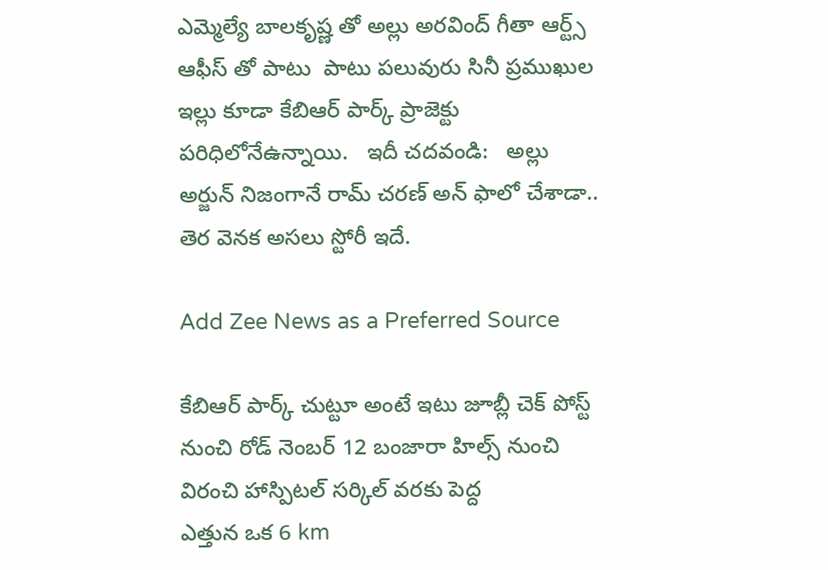ఎమ్మెల్యే బాలకృష్ణ తో అల్లు అరవింద్ గీతా ఆర్ట్స్ ఆఫీస్ తో పాటు  పాటు పలువురు సినీ ప్రముఖుల ఇల్లు కూడా కేబిఆర్ పార్క్ ప్రాజెక్టు పరిధిలోనేఉన్నాయి.   ఇదీ చదవండి:   అల్లు అర్జున్ నిజంగానే రామ్ చరణ్ అన్ ఫాలో చేశాడా.. తెర వెనక అసలు స్టోరీ ఇదే.

Add Zee News as a Preferred Source

కేబిఆర్ పార్క్ చుట్టూ అంటే ఇటు జూబ్లీ చెక్ పోస్ట్ నుంచి రోడ్ నెంబర్ 12 బంజారా హిల్స్ నుంచి విరంచి హాస్పిటల్ సర్కిల్ వరకు పెద్ద
ఎత్తున ఒక 6 km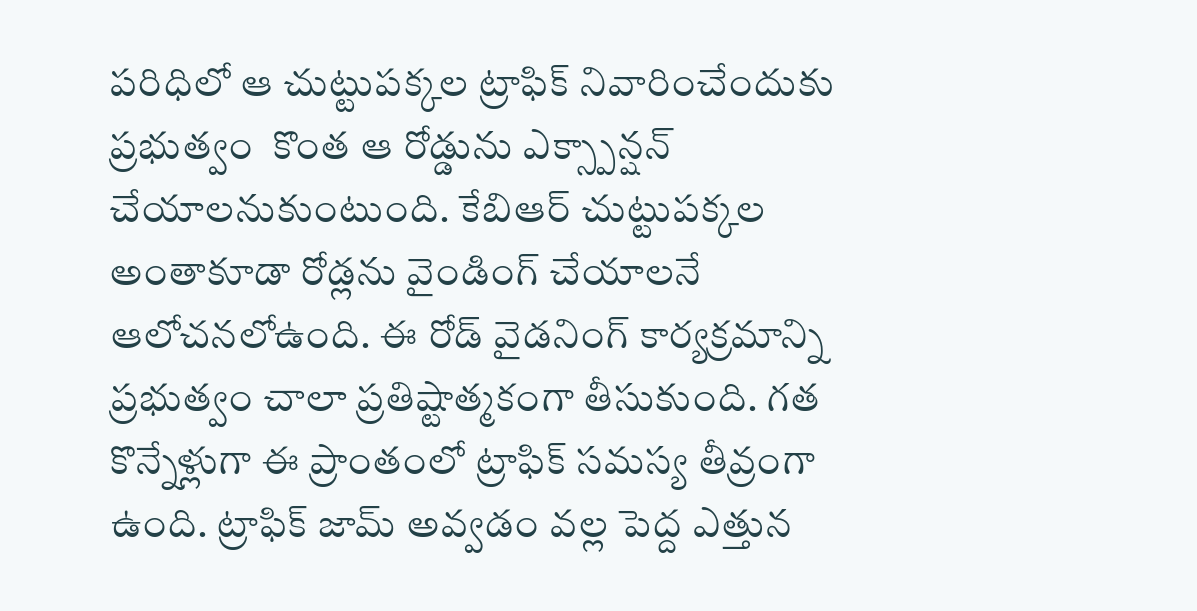పరిధిలో ఆ చుట్టుపక్కల ట్రాఫిక్ నివారించేందుకు ప్రభుత్వం  కొంత ఆ రోడ్డును ఎక్స్పాన్షన్ చేయాలనుకుంటుంది. కేబిఆర్ చుట్టుపక్కల అంతాకూడా రోడ్లను వైండింగ్ చేయాలనే ఆలోచనలోఉంది. ఈ రోడ్ వైడనింగ్ కార్యక్రమాన్ని ప్రభుత్వం చాలా ప్రతిష్టాత్మకంగా తీసుకుంది. గత కొన్నేళ్లుగా ఈ ప్రాంతంలో ట్రాఫిక్ సమస్య తీవ్రంగా ఉంది. ట్రాఫిక్ జామ్ అవ్వడం వల్ల పెద్ద ఎత్తున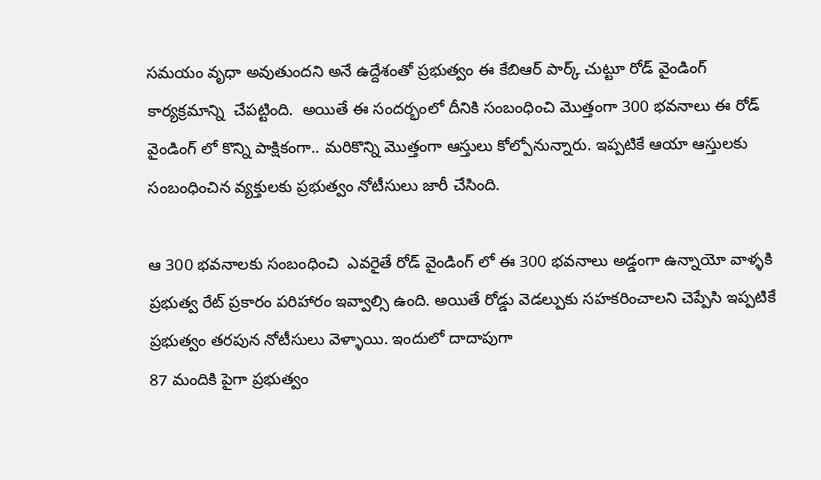సమయం వృధా అవుతుందని అనే ఉద్దేశంతో ప్రభుత్వం ఈ కేబిఆర్ పార్క్ చుట్టూ రోడ్ వైండింగ్ కార్యక్రమాన్ని  చేపట్టింది.  అయితే ఈ సందర్భంలో దీనికి సంబంధించి మొత్తంగా 300 భవనాలు ఈ రోడ్ వైండింగ్ లో కొన్ని పాక్షికంగా.. మరికొన్ని మొత్తంగా ఆస్తులు కోల్పోనున్నారు. ఇప్పటికే ఆయా ఆస్తులకు సంబంధించిన వ్యక్తులకు ప్రభుత్వం నోటీసులు జారీ చేసింది.

ఆ 300 భవనాలకు సంబంధించి  ఎవరైతే రోడ్ వైండింగ్ లో ఈ 300 భవనాలు అడ్డంగా ఉన్నాయో వాళ్ళకి ప్రభుత్వ రేట్ ప్రకారం పరిహారం ఇవ్వాల్సి ఉంది. అయితే రోడ్డు వెడల్పుకు సహకరించాలని చెప్పేసి ఇప్పటికే ప్రభుత్వం తరపున నోటీసులు వెళ్ళాయి. ఇందులో దాదాపుగా
87 మందికి పైగా ప్రభుత్వం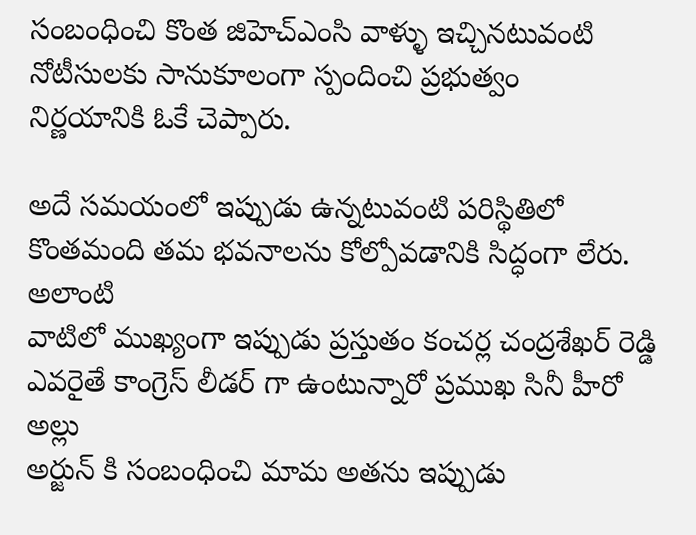సంబంధించి కొంత జిహెచ్ఎంసి వాళ్ళు ఇచ్చినటువంటి నోటీసులకు సానుకూలంగా స్పందించి ప్రభుత్వం
నిర్ణయానికి ఓకే చెప్పారు.

అదే సమయంలో ఇప్పుడు ఉన్నటువంటి పరిస్థితిలో కొంతమంది తమ భవనాలను కోల్పోవడానికి సిద్ధంగా లేరు.  అలాంటి
వాటిలో ముఖ్యంగా ఇప్పుడు ప్రస్తుతం కంచర్ల చంద్రశేఖర్ రెడ్డి ఎవరైతే కాంగ్రెస్ లీడర్ గా ఉంటున్నారో ప్రముఖ సినీ హీరో అల్లు
అర్జున్ కి సంబంధించి మామ అతను ఇప్పుడు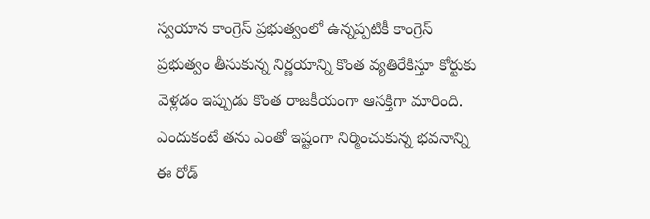స్వయాన కాంగ్రెస్ ప్రభుత్వంలో ఉన్నప్పటికీ కాంగ్రెస్ ప్రభుత్వం తీసుకున్న నిర్ణయాన్ని కొంత వ్యతిరేకిస్తూ కోర్టుకు వెళ్లడం ఇప్పుడు కొంత రాజకీయంగా ఆసక్తిగా మారింది. ఎందుకంటే తను ఎంతో ఇష్టంగా నిర్మించుకున్న భవనాన్ని  ఈ రోడ్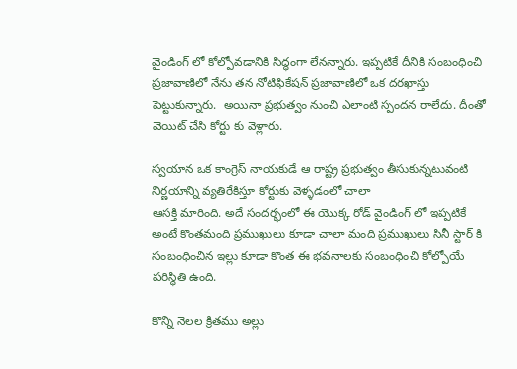వైండింగ్ లో కోల్పోవడానికి సిద్ధంగా లేనన్నారు. ఇప్పటికే దీనికి సంబంధించి ప్రజావాణిలో నేను తన నోటిఫికేషన్ ప్రజావాణిలో ఒక దరఖాస్తు పెట్టుకున్నారు.  అయినా ప్రభుత్వం నుంచి ఎలాంటి స్పందన రాలేదు. దీంతో  వెయిట్ చేసి కోర్టు కు వెళ్లారు.

స్వయాన ఒక కాంగ్రెస్ నాయకుడే ఆ రాష్ట్ర ప్రభుత్వం తీసుకున్నటువంటి నిర్ణయాన్ని వ్యతిరేకిస్తూ కోర్టుకు వెళ్ళడంలో చాలా
ఆసక్తి మారింది. అదే సందర్భంలో ఈ యొక్క రోడ్ వైండింగ్ లో ఇప్పటికే అంటే కొంతమంది ప్రముఖులు కూడా చాలా మంది ప్రముఖులు సినీ స్టార్ కి సంబంధించిన ఇల్లు కూడా కొంత ఈ భవనాలకు సంబంధించి కోల్పోయే పరిస్థితి ఉంది.

కొన్ని నెలల క్రితము అల్లు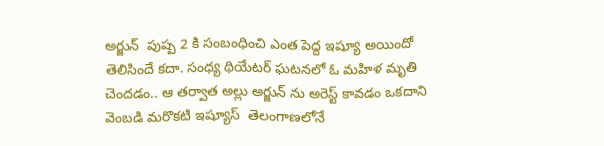అర్జున్  పుష్ప 2 కి సంబంధించి ఎంత పెద్ద ఇష్యూ అయిందో తెలిసిందే కదా. సంధ్య థియేటర్ ఘటనలో ఓ మహిళ మృతి చెందడం.. ఆ తర్వాత అల్లు అర్జున్ ను అరెస్ట్ కావడం ఒకదాని వెంబడి మరొకటి ఇష్యూస్  తెలంగాణలోనే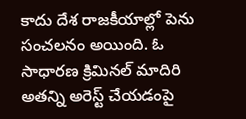కాదు దేశ రాజకీయాల్లో పెను సంచలనం అయింది. ఓ సాధారణ క్రిమినల్ మాదిరి అతన్ని అరెస్ట్ చేయడంపై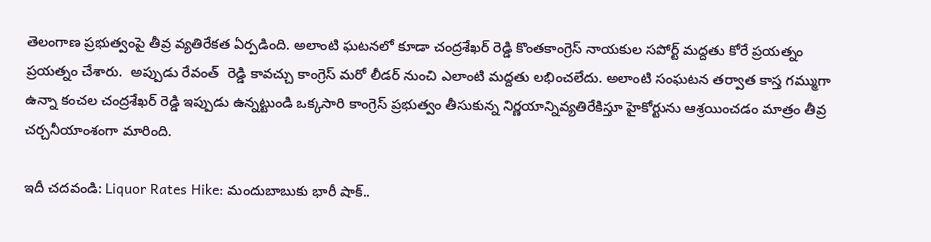తెలంగాణ ప్రభుత్వంపై తీవ్ర వ్యతిరేకత ఏర్పడింది. అలాంటి ఘటనలో కూడా చంద్రశేఖర్ రెడ్డి కొంతకాంగ్రెస్ నాయకుల సపోర్ట్ మద్దతు కోరే ప్రయత్నం ప్రయత్నం చేశారు.  అప్పుడు రేవంత్  రెడ్డి కావచ్చు కాంగ్రెస్ మరో లీడర్ నుంచి ఎలాంటి మద్దతు లభించలేదు. అలాంటి సంఘటన తర్వాత కాస్త గమ్ముగా ఉన్నా కంచల చంద్రశేఖర్ రెడ్డి ఇప్పుడు ఉన్నట్టుండి ఒక్కసారి కాంగ్రెస్ ప్రభుత్వం తీసుకున్న నిర్ణయాన్నివ్యతిరేకిస్తూ హైకోర్టును ఆశ్రయించడం మాత్రం తీవ్ర చర్చనీయాంశంగా మారింది.

ఇదీ చదవండి: Liquor Rates Hike: మందుబాబుకు భారీ షాక్..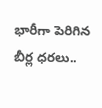భారీగా పెరిగిన బీర్ల ధరలు..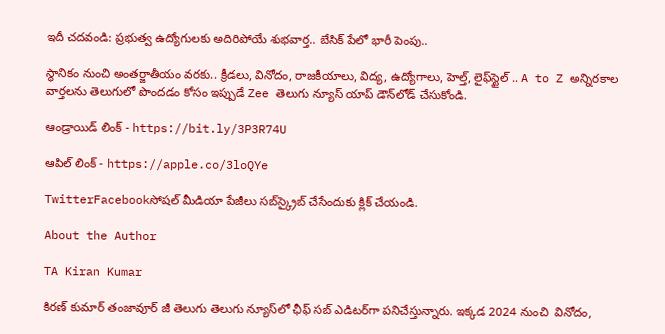ఇదీ చదవండి: ప్రభుత్వ ఉద్యోగులకు అదిరిపోయే శుభవార్త.. బేసిక్ పేలో భారీ పెంపు..

స్థానికం నుంచి అంతర్జాతీయం వరకు.. క్రీడలు, వినోదం, రాజకీయాలు, విద్య, ఉద్యోగాలు, హెల్త్, లైఫ్‌స్టైల్ .. A to Z అన్నిరకాల వార్తలను తెలుగులో పొందడం కోసం ఇప్పుడే Zee తెలుగు న్యూస్ యాప్ డౌన్‌లోడ్ చేసుకోండి.

ఆండ్రాయిడ్ లింక్ - https://bit.ly/3P3R74U

ఆపిల్ లింక్ - https://apple.co/3loQYe

TwitterFacebookసోషల్ మీడియా పేజీలు సబ్‌స్క్రైబ్ చేసేందుకు క్లిక్ చేయండి.

About the Author

TA Kiran Kumar

కిరణ్ కుమార్ తంజావూర్ జీ తెలుగు తెలుగు న్యూస్‌లో ఛీఫ్ సబ్ ఎడిటర్‌గా పనిచేస్తున్నారు. ఇక్కడ 2024 నుంచి  వినోదం,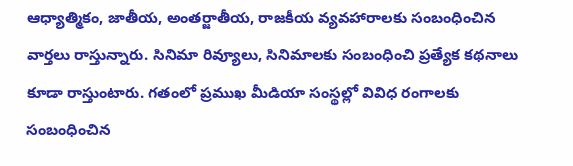ఆధ్యాత్మికం, జాతీయ, అంతర్జాతీయ, రాజకీయ వ్యవహారాలకు సంబంధించిన వార్తలు రాస్తున్నారు. సినిమా రివ్యూలు, సినిమాలకు సంబంధించి ప్రత్యేక కథనాలు కూడా రాస్తుంటారు. గతంలో ప్రముఖ మీడియా సంస్థల్లో వివిధ రంగాలకు సంబంధించిన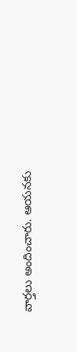వార్తలు అందించారు. ఆయనకు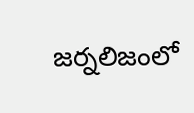జర్నలిజంలో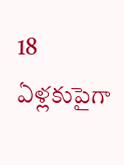18 ఏళ్లకుపైగా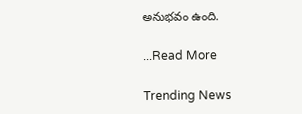అనుభవం ఉంది.

...Read More

Trending News